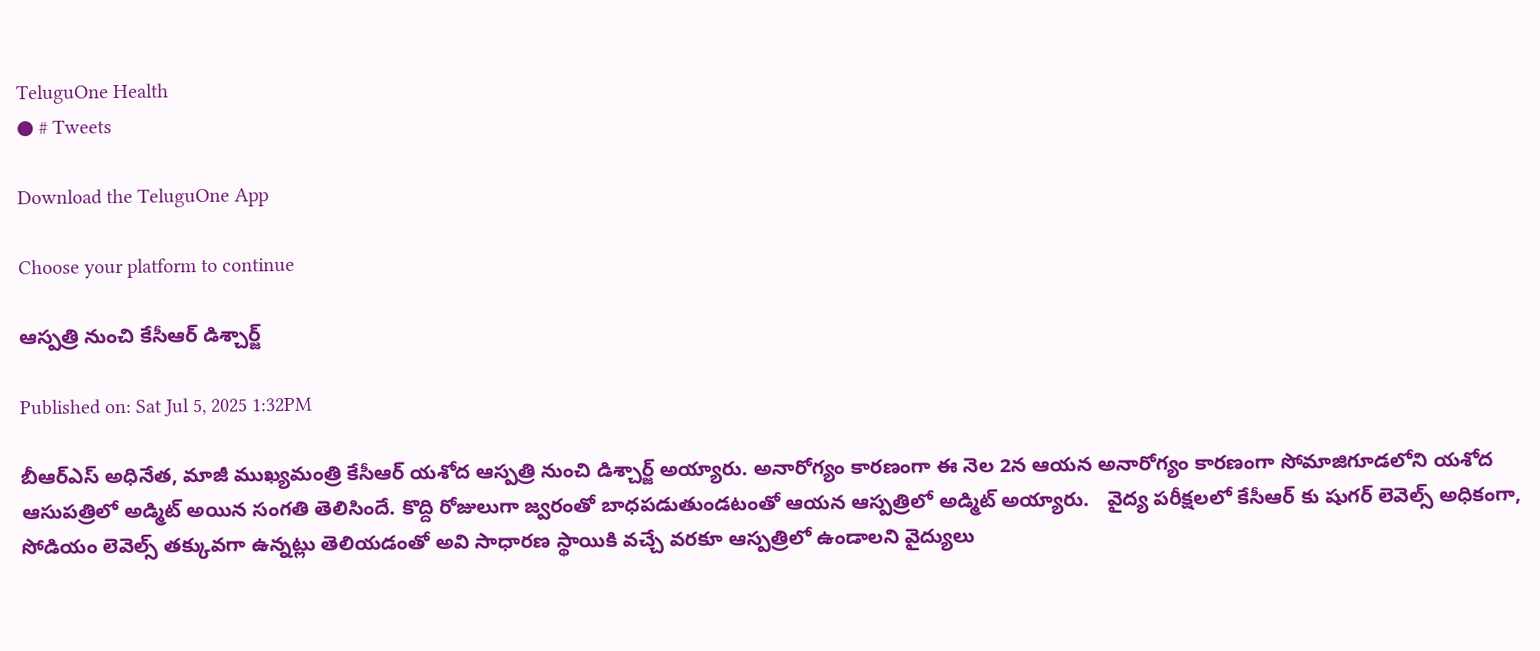TeluguOne Health
● # Tweets

Download the TeluguOne App

Choose your platform to continue

ఆస్పత్రి నుంచి కేసీఆర్ డిశ్చార్జ్

Published on: Sat Jul 5, 2025 1:32PM

బీఆర్ఎస్ అధినేత, మాజీ ముఖ్యమంత్రి కేసీఆర్ య‌శోద ఆస్ప‌త్రి నుంచి డిశ్చార్జ్ అయ్యారు. అనారోగ్యం కారణంగా ఈ నెల 2న ఆయ‌న‌ అనారోగ్యం కారణంగా సోమాజిగూడలోని యశోద ఆసుపత్రిలో అడ్మిట్ అయిన సంగతి తెలిసిందే. కొద్ది రోజులుగా జ్వరంతో బాధపడుతుండటంతో ఆయన ఆస్పత్రిలో అడ్మిట్ అయ్యారు.   వైద్య పరీక్షలలో కేసీఆర్ కు షుగర్ లెవెల్స్ అధికంగా, సోడియం లెవెల్స్ తక్కువగా ఉన్నట్లు తెలియడంతో అవి సాధారణ స్థాయికి వచ్చే వరకూ ఆస్పత్రిలో ఉండాలని వైద్యులు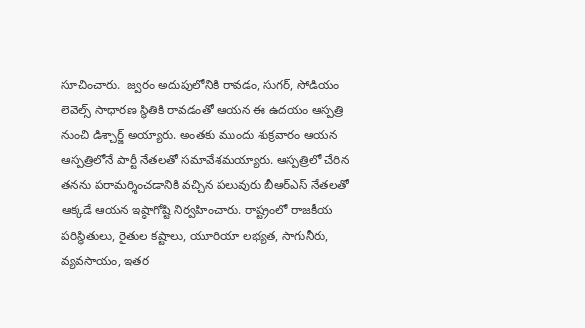సూచించారు.  జ్వరం అదుపులోనికి రావడం, సుగర్, సోడియం లెవెల్స్ సాధారణ స్థితికి రావడంతో ఆయన ఈ ఉదయం ఆస్పత్రి నుంచి డిశ్చార్జ్ అయ్యారు. అంతకు ముందు శుక్రవారం ఆయన ఆస్పత్రిలోనే పార్టీ నేతలతో సమావేశమయ్యారు. ఆస్పత్రిలో చేరిన తనను పరామర్శించడానికి వచ్చిన పలువురు బీఆర్ఎస్ నేతలతో ఆక్కడే ఆయన ఇష్ఠాగోష్టి నిర్వహించారు. రాష్ట్రంలో రాజకీయ పరిస్థితులు, రైతుల కష్టాలు, యూరియా లభ్యత, సాగునీరు, వ్యవసాయం, ఇతర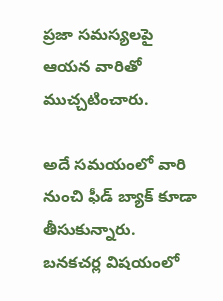ప్రజా సమస్యలపై ఆయన వారితో ముచ్చటించారు.

అదే సమయంలో వారి నుంచి ఫీడ్ బ్యాక్ కూడా తీసుకున్నారు.  బనకచర్ల విషయంలో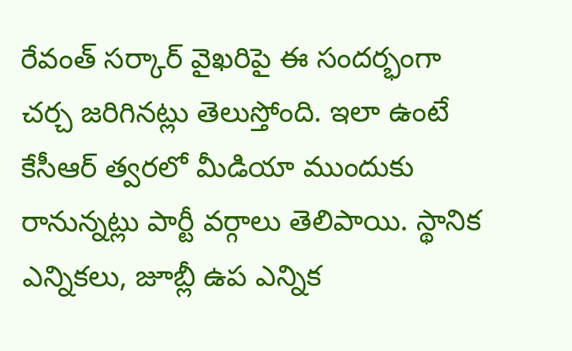రేవంత్ సర్కార్ వైఖరిపై ఈ సందర్భంగా చర్చ జరిగినట్లు తెలుస్తోంది. ఇలా ఉంటే కేసీఆర్ త్వరలో మీడియా ముందుకు రానున్నట్లు పార్టీ వర్గాలు తెలిపాయి. స్థానిక ఎన్నికలు, జూబ్లీ ఉప ఎన్నిక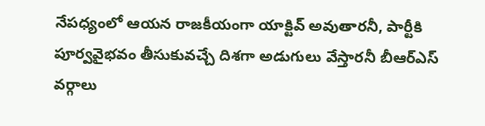నేపధ్యంలో ఆయన రాజకీయంగా యాక్టివ్ అవుతారనీ, పార్టీకి పూర్వవైభవం తీసుకువచ్చే దిశగా అడుగులు వేస్తారనీ బీఆర్ఎస్ వర్గాలు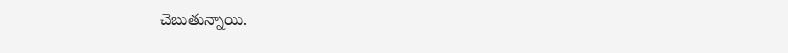చెబుతున్నాయి.